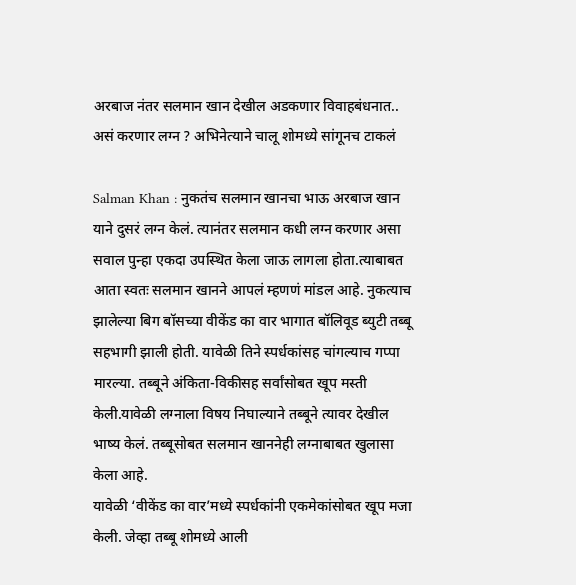अरबाज नंतर सलमान खान देखील अडकणार विवाहबंधनात.. असं करणार लग्न ? अभिनेत्याने चालू शोमध्ये सांगूनच टाकलं

Salman Khan : नुकतंच सलमान खानचा भाऊ अरबाज खान याने दुसरं लग्न केलं. त्यानंतर सलमान कधी लग्न करणार असा सवाल पुन्हा एकदा उपस्थित केला जाऊ लागला होता.त्याबाबत आता स्वतः सलमान खानने आपलं म्हणणं मांडल आहे. नुकत्याच झालेल्या बिग बॉसच्या वीकेंड का वार भागात बॉलिवूड ब्युटी तब्बू सहभागी झाली होती. यावेळी तिने स्पर्धकांसह चांगल्याच गप्पा मारल्या. तब्बूने अंकिता-विकीसह सर्वांसोबत खूप मस्ती केली.यावेळी लग्नाला विषय निघाल्याने तब्बूने त्यावर देखील भाष्य केलं. तब्बूसोबत सलमान खाननेही लग्नाबाबत खुलासा केला आहे.
यावेळी ‘वीकेंड का वार’मध्ये स्पर्धकांनी एकमेकांसोबत खूप मजा केली. जेव्हा तब्बू शोमध्ये आली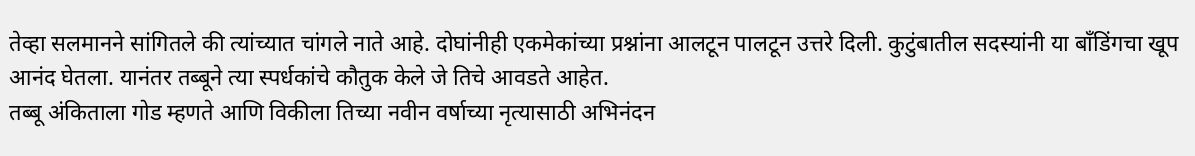तेव्हा सलमानने सांगितले की त्यांच्यात चांगले नाते आहे. दोघांनीही एकमेकांच्या प्रश्नांना आलटून पालटून उत्तरे दिली. कुटुंबातील सदस्यांनी या बाँडिंगचा खूप आनंद घेतला. यानंतर तब्बूने त्या स्पर्धकांचे कौतुक केले जे तिचे आवडते आहेत.
तब्बू अंकिताला गोड म्हणते आणि विकीला तिच्या नवीन वर्षाच्या नृत्यासाठी अभिनंदन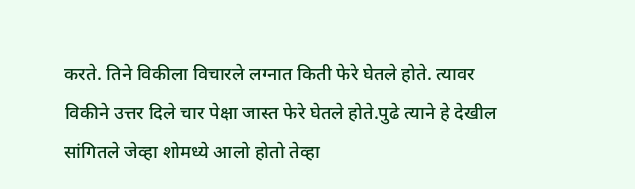करते. तिने विकीला विचारले लग्नात किती फेरे घेतले होते. त्यावर विकीने उत्तर दिले चार पेक्षा जास्त फेरे घेतले होते.पुढे त्याने हे देखील सांगितले जेव्हा शोमध्ये आलो होतो तेव्हा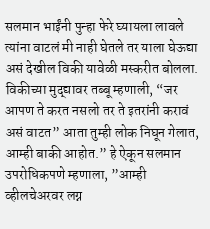सलमान भाईंनी पुन्हा फेरे घ्यायला लावले त्यांना वाटलं मी नाही घेतले तर याला घेऊद्या असं देखील विकी यावेळी मस्करीत बोलला.
विकीच्या मुद्द्यावर तब्बू म्हणाली, “जर आपण ते करत नसलो तर ते इतरांनी करावं असं वाटत” आता तुम्ही लोक निघून गेलात, आम्ही बाकी आहोत.” हे ऐकून सलमान उपरोधिकपणे म्हणाला, ”आम्ही व्हीलचेअरवर लग्न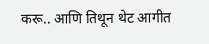करू.. आणि तिथून थेट आगीत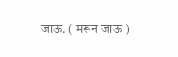जाऊ. ( मरून जाऊ )